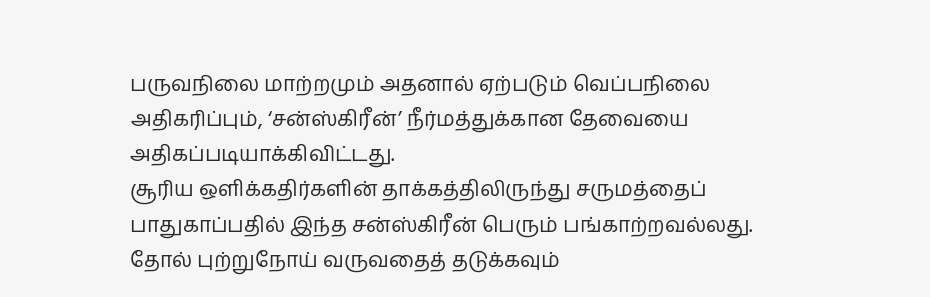பருவநிலை மாற்றமும் அதனால் ஏற்படும் வெப்பநிலை அதிகரிப்பும், ‘சன்ஸ்கிரீன்’ நீர்மத்துக்கான தேவையை அதிகப்படியாக்கிவிட்டது.
சூரிய ஒளிக்கதிர்களின் தாக்கத்திலிருந்து சருமத்தைப் பாதுகாப்பதில் இந்த சன்ஸ்கிரீன் பெரும் பங்காற்றவல்லது.
தோல் புற்றுநோய் வருவதைத் தடுக்கவும்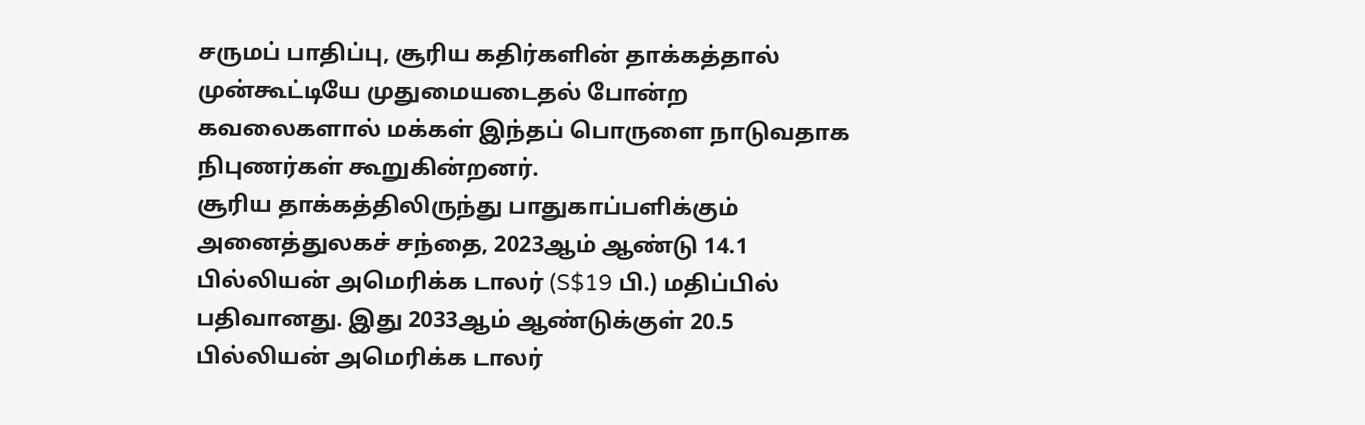சருமப் பாதிப்பு, சூரிய கதிர்களின் தாக்கத்தால் முன்கூட்டியே முதுமையடைதல் போன்ற கவலைகளால் மக்கள் இந்தப் பொருளை நாடுவதாக நிபுணர்கள் கூறுகின்றனர்.
சூரிய தாக்கத்திலிருந்து பாதுகாப்பளிக்கும் அனைத்துலகச் சந்தை, 2023ஆம் ஆண்டு 14.1 பில்லியன் அமெரிக்க டாலர் (S$19 பி.) மதிப்பில் பதிவானது. இது 2033ஆம் ஆண்டுக்குள் 20.5 பில்லியன் அமெரிக்க டாலர்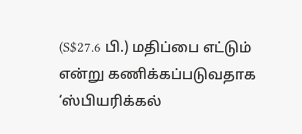(S$27.6 பி.) மதிப்பை எட்டும் என்று கணிக்கப்படுவதாக ‘ஸ்பியரிக்கல்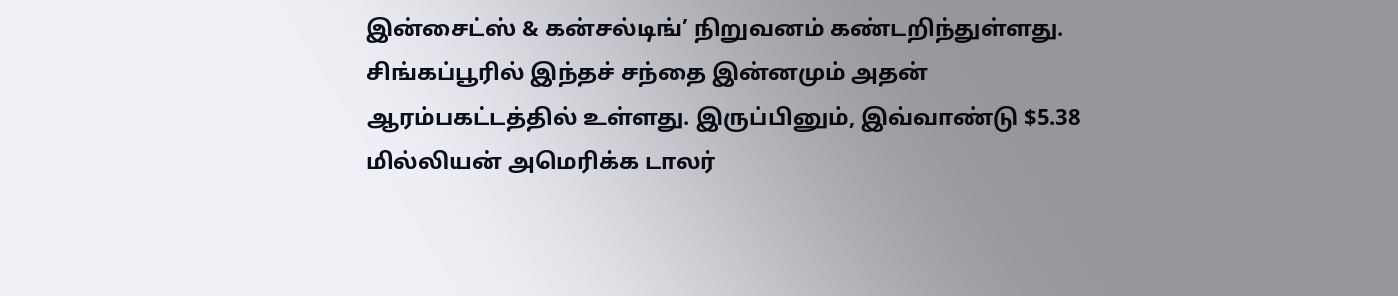இன்சைட்ஸ் & கன்சல்டிங்’ நிறுவனம் கண்டறிந்துள்ளது.
சிங்கப்பூரில் இந்தச் சந்தை இன்னமும் அதன் ஆரம்பகட்டத்தில் உள்ளது. இருப்பினும், இவ்வாண்டு $5.38 மில்லியன் அமெரிக்க டாலர்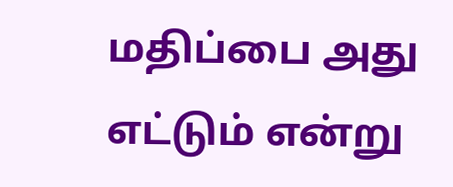மதிப்பை அது எட்டும் என்று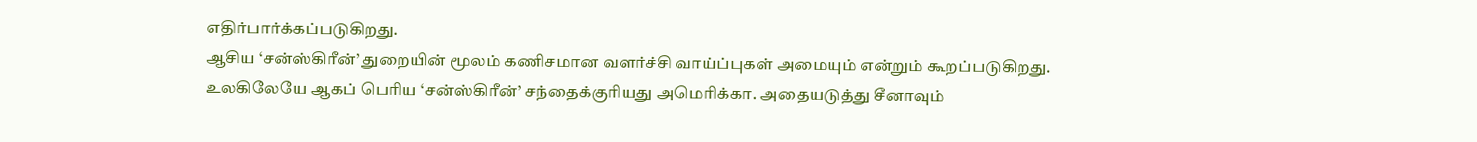எதிர்பார்க்கப்படுகிறது.
ஆசிய ‘சன்ஸ்கிரீன்’ துறையின் மூலம் கணிசமான வளர்ச்சி வாய்ப்புகள் அமையும் என்றும் கூறப்படுகிறது.
உலகிலேயே ஆகப் பெரிய ‘சன்ஸ்கிரீன்’ சந்தைக்குரியது அமெரிக்கா. அதையடுத்து சீனாவும்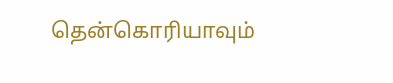தென்கொரியாவும்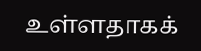உள்ளதாகக்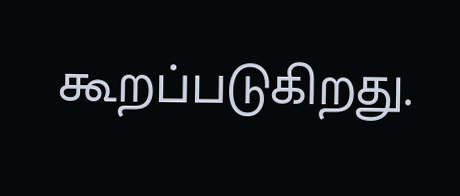கூறப்படுகிறது.